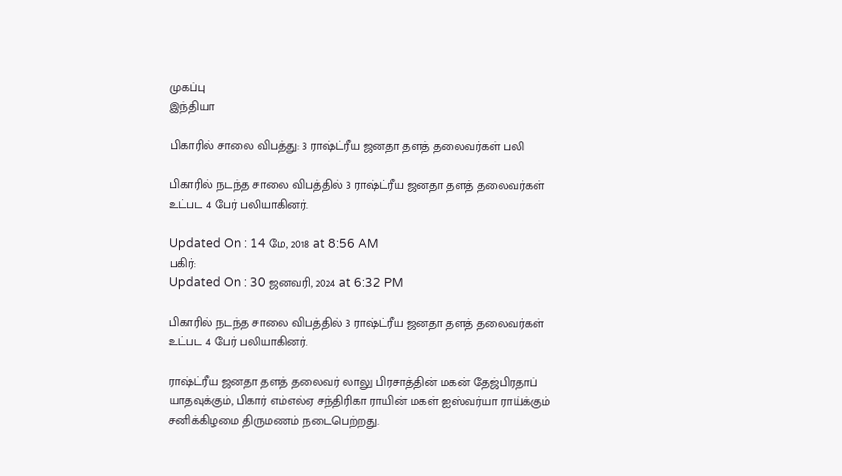முகப்பு
இந்தியா

பிகாரில் சாலை விபத்து: 3 ராஷ்ட்ரீய ஜனதா தளத் தலைவர்கள் பலி

பிகாரில் நடந்த சாலை விபத்தில் 3 ராஷ்ட்ரீய ஜனதா தளத் தலைவர்கள் உட்பட 4 பேர் பலியாகினர்.

Updated On : 14 மே, 2018 at 8:56 AM
பகிர்:
Updated On : 30 ஜனவரி, 2024 at 6:32 PM

பிகாரில் நடந்த சாலை விபத்தில் 3 ராஷ்ட்ரீய ஜனதா தளத் தலைவர்கள் உட்பட 4 பேர் பலியாகினர்.

ராஷ்ட்ரீய ஜனதா தளத் தலைவர் லாலு பிரசாத்தின் மகன் தேஜ்பிரதாப் யாதவுக்கும், பிகார் எம்எல்ஏ சந்திரிகா ராயின் மகள் ஐஸ்வர்யா ராய்க்கும் சனிக்கிழமை திருமணம் நடைபெற்றது.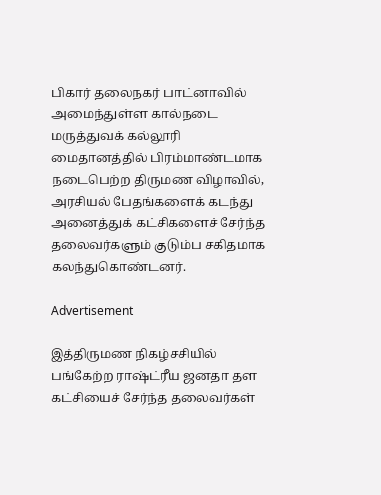பிகார் தலைநகர் பாட்னாவில் அமைந்துள்ள கால்நடை மருத்துவக் கல்லூரி மைதானத்தில் பிரம்மாண்டமாக நடைபெற்ற திருமண விழாவில், அரசியல் பேதங்களைக் கடந்து அனைத்துக் கட்சிகளைச் சேர்ந்த தலைவர்களும் குடும்ப சகிதமாக கலந்துகொண்டனர்.

Advertisement

இத்திருமண நிகழ்சசியில் பங்கேற்ற ராஷ்ட்ரீய ஜனதா தள கட்சியைச் சேர்ந்த தலைவர்கள்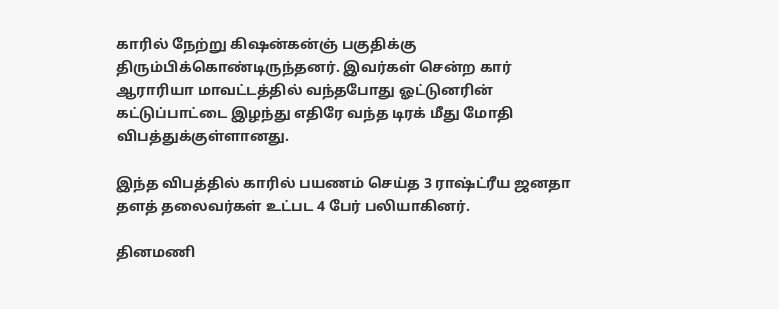காரில் நேற்று கிஷன்கன்ஞ் பகுதிக்கு திரும்பிக்கொண்டிருந்தனர். இவர்கள் சென்ற கார் ஆராரியா மாவட்டத்தில் வந்தபோது ஓட்டுனரின் கட்டுப்பாட்டை இழந்து எதிரே வந்த டிரக் மீது மோதி விபத்துக்குள்ளானது.

இந்த விபத்தில் காரில் பயணம் செய்த 3 ராஷ்ட்ரீய ஜனதா தளத் தலைவர்கள் உட்பட 4 பேர் பலியாகினர்.

தினமணி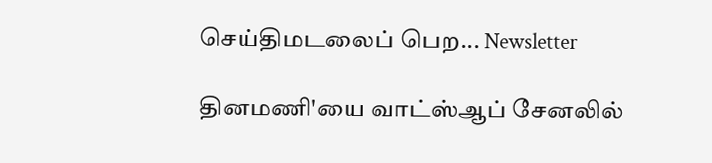செய்திமடலைப் பெற... Newsletter

தினமணி'யை வாட்ஸ்ஆப் சேனலில்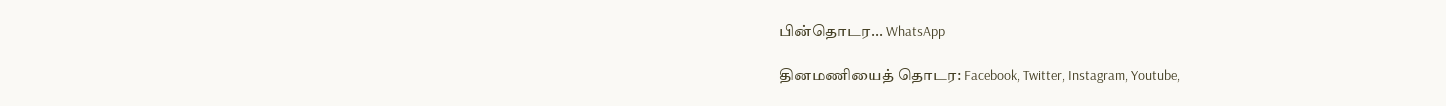பின்தொடர... WhatsApp

தினமணியைத் தொடர: Facebook, Twitter, Instagram, Youtube,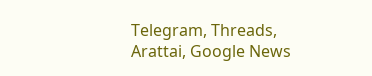Telegram, Threads, Arattai, Google News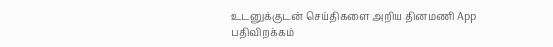உடனுக்குடன் செய்திகளை அறிய தினமணி App பதிவிறக்கம்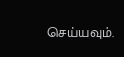செய்யவும்.